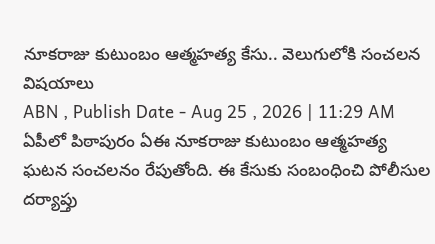నూకరాజు కుటుంబం ఆత్మహత్య కేసు.. వెలుగులోకి సంచలన విషయాలు
ABN , Publish Date - Aug 25 , 2026 | 11:29 AM
ఏపీలో పిఠాపురం ఏఈ నూకరాజు కుటుంబం ఆత్మహత్య ఘటన సంచలనం రేపుతోంది. ఈ కేసుకు సంబంధించి పోలీసుల దర్యాప్తు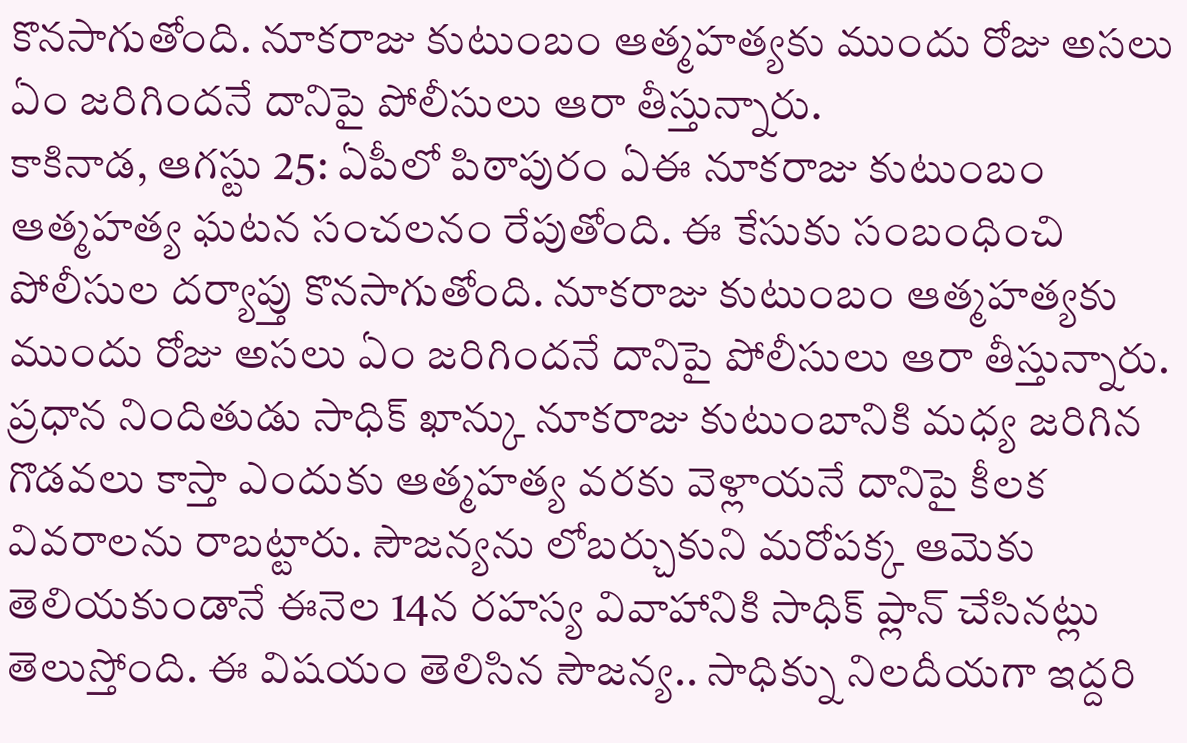కొనసాగుతోంది. నూకరాజు కుటుంబం ఆత్మహత్యకు ముందు రోజు అసలు ఏం జరిగిందనే దానిపై పోలీసులు ఆరా తీస్తున్నారు.
కాకినాడ, ఆగస్టు 25: ఏపీలో పిఠాపురం ఏఈ నూకరాజు కుటుంబం ఆత్మహత్య ఘటన సంచలనం రేపుతోంది. ఈ కేసుకు సంబంధించి పోలీసుల దర్యాప్తు కొనసాగుతోంది. నూకరాజు కుటుంబం ఆత్మహత్యకు ముందు రోజు అసలు ఏం జరిగిందనే దానిపై పోలీసులు ఆరా తీస్తున్నారు. ప్రధాన నిందితుడు సాధిక్ ఖాన్కు నూకరాజు కుటుంబానికి మధ్య జరిగిన గొడవలు కాస్తా ఎందుకు ఆత్మహత్య వరకు వెళ్లాయనే దానిపై కీలక వివరాలను రాబట్టారు. సౌజన్యను లోబర్చుకుని మరోపక్క ఆమెకు తెలియకుండానే ఈనెల 14న రహస్య వివాహానికి సాధిక్ ప్లాన్ చేసినట్లు తెలుస్తోంది. ఈ విషయం తెలిసిన సౌజన్య.. సాధిక్ను నిలదీయగా ఇద్దరి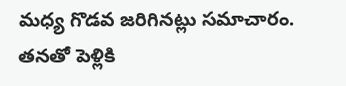మధ్య గొడవ జరిగినట్లు సమాచారం.
తనతో పెళ్లికి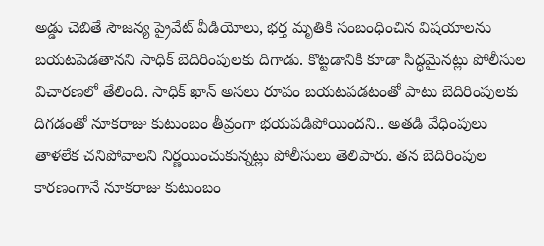అడ్డు చెబితే సౌజన్య ప్రైవేట్ వీడియోలు, భర్త మృతికి సంబంధించిన విషయాలను బయటపెడతానని సాధిక్ బెదిరింపులకు దిగాడు. కొట్టడానికి కూడా సిద్ధమైనట్లు పోలీసుల విచారణలో తేలింది. సాధిక్ ఖాన్ అసలు రూపం బయటపడటంతో పాటు బెదిరింపులకు దిగడంతో నూకరాజు కుటుంబం తీవ్రంగా భయపడిపోయిందని.. అతడి వేధింపులు తాళలేక చనిపోవాలని నిర్ణయించుకున్నట్లు పోలీసులు తెలిపారు. తన బెదిరింపుల కారణంగానే నూకరాజు కుటుంబం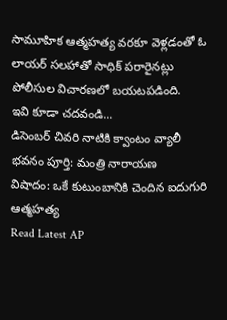సామూహిక ఆత్మహత్య వరకూ వెళ్లడంతో ఓ లాయర్ సలహాతో సాధిక్ పరారైనట్లు పోలీసుల విచారణలో బయటపడింది.
ఇవి కూడా చదవండి...
డిసెంబర్ చివరి నాటికి క్వాంటం వ్యాలీ భవనం పూర్తి: మంత్రి నారాయణ
విషాదం: ఒకే కుటుంబానికి చెందిన ఐదుగురి ఆత్మహత్య
Read Latest AP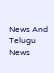News And Telugu News